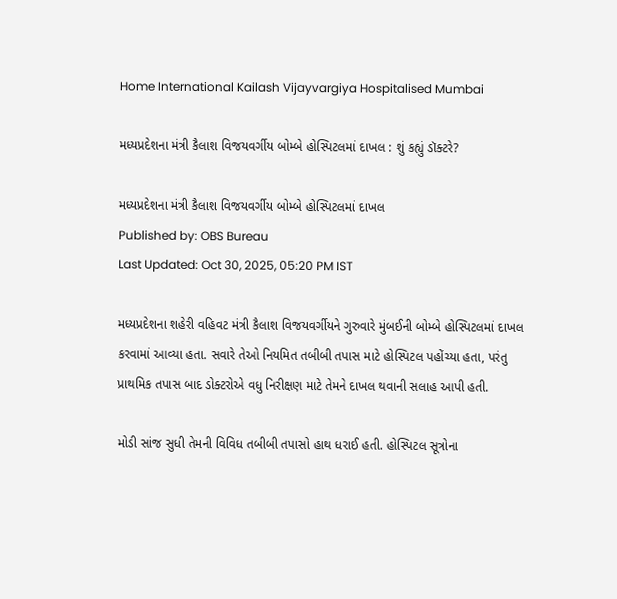Home International Kailash Vijayvargiya Hospitalised Mumbai

મધ્યપ્રદેશના મંત્રી કૈલાશ વિજયવર્ગીય બોમ્બે હોસ્પિટલમાં દાખલ : શું કહ્યું ડૉક્ટરે?

મધ્યપ્રદેશના મંત્રી કૈલાશ વિજયવર્ગીય બોમ્બે હોસ્પિટલમાં દાખલ
Published by: OBS Bureau
Last Updated: Oct 30, 2025, 05:20 PM IST

મધ્યપ્રદેશના શહેરી વહિવટ મંત્રી કૈલાશ વિજયવર્ગીયને ગુરુવારે મુંબઈની બોમ્બે હોસ્પિટલમાં દાખલ કરવામાં આવ્યા હતા. સવારે તેઓ નિયમિત તબીબી તપાસ માટે હોસ્પિટલ પહોંચ્યા હતા, પરંતુ પ્રાથમિક તપાસ બાદ ડોક્ટરોએ વધુ નિરીક્ષણ માટે તેમને દાખલ થવાની સલાહ આપી હતી.

મોડી સાંજ સુધી તેમની વિવિધ તબીબી તપાસો હાથ ધરાઈ હતી. હોસ્પિટલ સૂત્રોના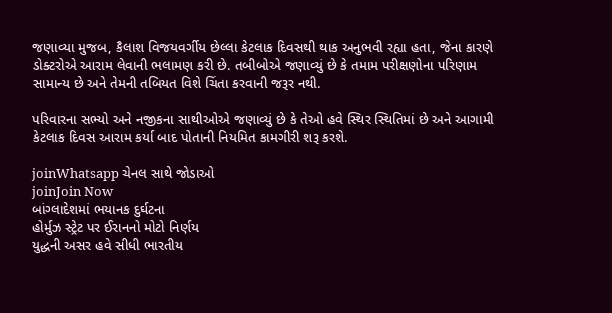જણાવ્યા મુજબ, કૈલાશ વિજયવર્ગીય છેલ્લા કેટલાક દિવસથી થાક અનુભવી રહ્યા હતા, જેના કારણે ડોક્ટરોએ આરામ લેવાની ભલામણ કરી છે. તબીબોએ જણાવ્યું છે કે તમામ પરીક્ષણોના પરિણામ સામાન્ય છે અને તેમની તબિયત વિશે ચિંતા કરવાની જરૂર નથી.

પરિવારના સભ્યો અને નજીકના સાથીઓએ જણાવ્યું છે કે તેઓ હવે સ્થિર સ્થિતિમાં છે અને આગામી કેટલાક દિવસ આરામ કર્યા બાદ પોતાની નિયમિત કામગીરી શરૂ કરશે.

joinWhatsapp ચેનલ સાથે જોડાઓ
joinJoin Now
બાંગ્લાદેશમાં ભયાનક દુર્ઘટના
હોર્મુઝ સ્ટ્રેટ પર ઈરાનનો મોટો નિર્ણય
યુદ્ધની અસર હવે સીધી ભારતીય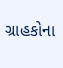ગ્રાહકોના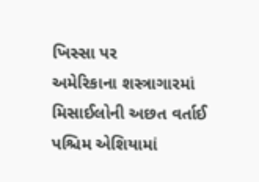ખિસ્સા પર
અમેરિકાના શસ્ત્રાગારમાં મિસાઈલોની અછત વર્તાઈ
પશ્ચિમ એશિયામાં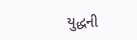યુદ્ધની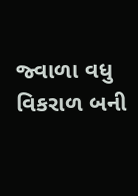જ્વાળા વધુ વિકરાળ બની